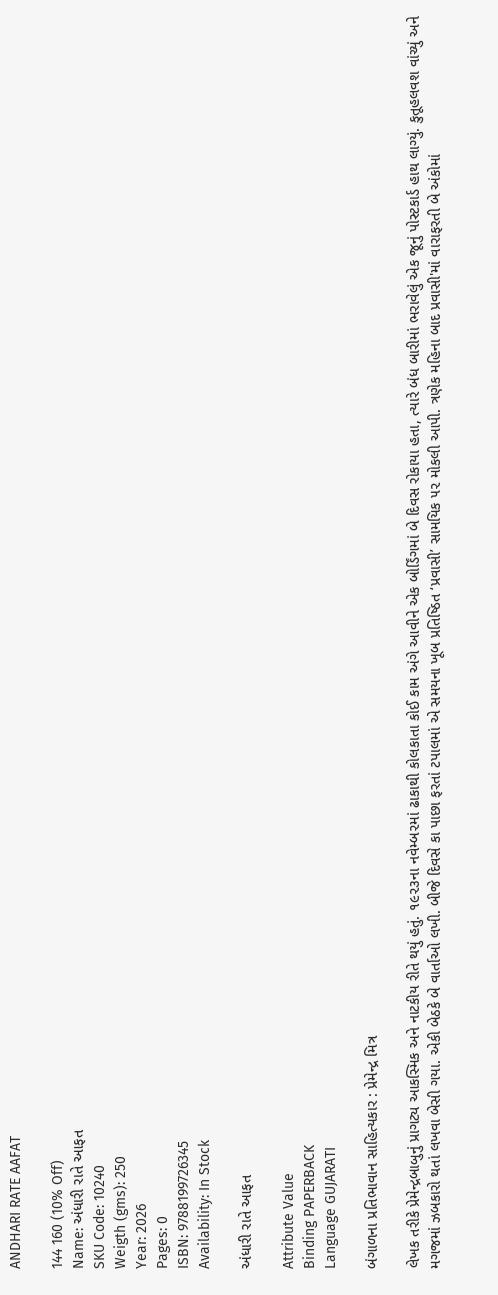ANDHARI RATE AAFAT

144 160 (10% Off)
Name: અંધારી રાતે આફત
SKU Code: 10240
Weigth (gms): 250
Year: 2026
Pages: 0
ISBN: 9788199726345
Availability: In Stock

અંધારી રાતે આફત

Attribute Value
Binding PAPERBACK
Language GUJARATI

બંગાળના પ્રતિભાવાન સાહિત્યકાર : પ્રેમેન્દ્ર મિત્ર

લેખક તરીકે પ્રેમેન્દ્રબાબુનું પ્રાગટ્ય આકસ્મિક અને નાટકીય રીતે થયું હતું. ૧૯૨૩ના નવેમ્બ૨માં ઢાકાથી કોલકાતા કોઈ કામ અંગે આવીને એક બોર્ડિંગમાં બે દિવસ રોકાયા હતા, ત્યારે બંધ બારીમાં ભરાવેલું એક જૂનું પોસ્ટકાર્ડ હાથ લાગ્યું. કુતૂહલવશ વાંચ્યું અને મગજમાં ઝબકારો થતાં લખવા બેસી ગયા. એકી બેઠકે બે વાર્તાઓ લખી. બીજે દિવસે કા પાછા ફરતાં ટપાલમાં એ સમયના ખૂબ પ્રતિષ્ઠિત ‘પ્રવાસી’ સામયિક ૫૨ મોકલી આપી. ત્રણેક મહિના બાદ પ્રવાસી'માં વારાફરતી બે અંકોમાં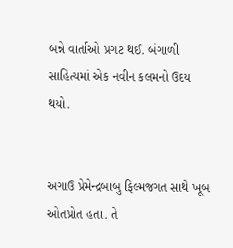બન્ને વાર્તાઓ પ્રગટ થઈ. બંગાળી સાહિત્યમાં એક નવીન કલમનો ઉદય થયો.


અગાઉ પ્રેમેન્દ્રબાબુ ફિલ્મજગત સાથે ખૂબ ઓતપ્રોત હતા. તે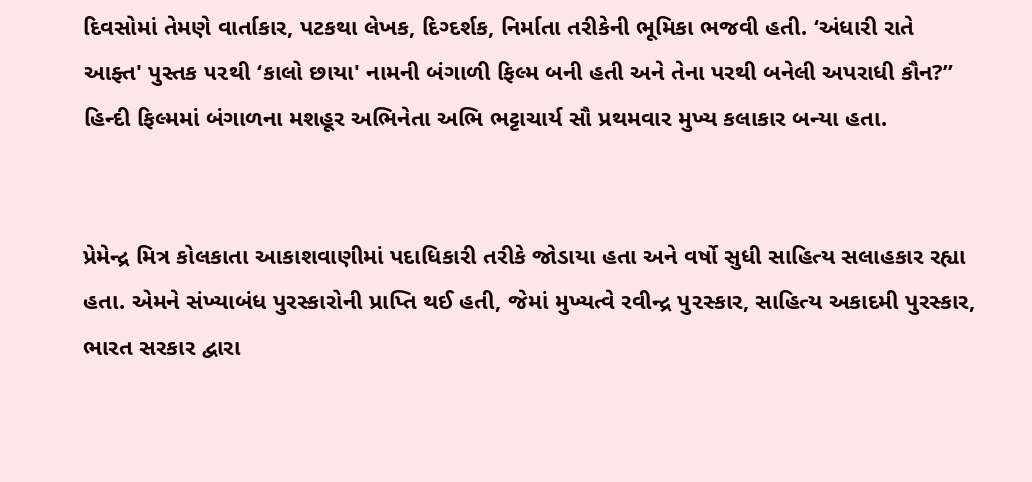દિવસોમાં તેમણે વાર્તાકાર, પટકથા લેખક, દિગ્દર્શક, નિર્માતા તરીકેની ભૂમિકા ભજવી હતી. ‘અંધારી રાતે આફ્ત' પુસ્તક ૫૨થી ‘કાલો છાયા' નામની બંગાળી ફિલ્મ બની હતી અને તેના પરથી બનેલી અપરાધી કૌન?” હિન્દી ફિલ્મમાં બંગાળના મશહૂર અભિનેતા અભિ ભટ્ટાચાર્ય સૌ પ્રથમવાર મુખ્ય કલાકાર બન્યા હતા.


પ્રેમેન્દ્ર મિત્ર કોલકાતા આકાશવાણીમાં પદાધિકારી તરીકે જોડાયા હતા અને વર્ષો સુધી સાહિત્ય સલાહકાર રહ્યા હતા. એમને સંખ્યાબંધ પુરસ્કારોની પ્રાપ્તિ થઈ હતી, જેમાં મુખ્યત્વે રવીન્દ્ર પુ૨સ્કાર, સાહિત્ય અકાદમી પુરસ્કાર, ભારત સરકાર દ્વારા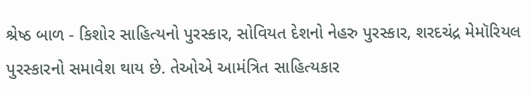શ્રેષ્ઠ બાળ - કિશોર સાહિત્યનો પુરસ્કાર, સોવિયત દેશનો નેહરુ પુરસ્કાર, શરદચંદ્ર મેમૉરિયલ પુરસ્કારનો સમાવેશ થાય છે. તેઓએ આમંત્રિત સાહિત્યકાર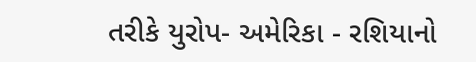તરીકે યુરોપ- અમેરિકા - રશિયાનો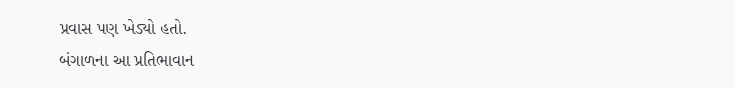પ્રવાસ પણ ખેડ્યો હતો.
બંગાળના આ પ્રતિભાવાન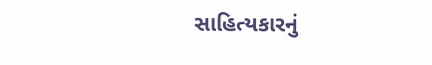સાહિત્યકારનું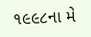૧૯૯૮ના મે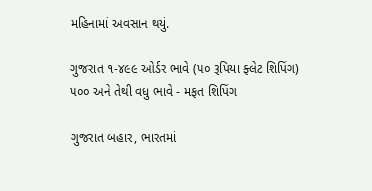મહિનામાં અવસાન થયું.

ગુજરાત ૧-૪૯૯ ઓર્ડર ભાવે (૫૦ રૂપિયા ફ્લેટ શિપિંગ) ૫૦૦ અને તેથી વધુ ભાવે - મફત શિપિંગ

ગુજરાત બહાર, ભારતમાં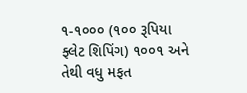૧-૧૦૦૦ (૧૦૦ રૂપિયા ફ્લેટ શિપિંગ) ૧૦૦૧ અને તેથી વધુ મફત